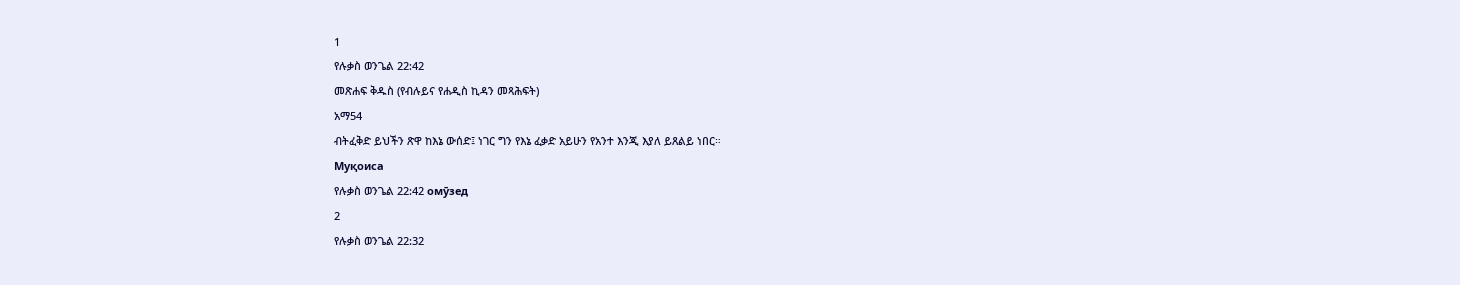1
የሉቃስ ወንጌል 22:42
መጽሐፍ ቅዱስ (የብሉይና የሐዲስ ኪዳን መጻሕፍት)
አማ54
ብትፈቅድ ይህችን ጽዋ ከእኔ ውሰድ፤ ነገር ግን የእኔ ፈቃድ አይሁን የአንተ እንጂ እያለ ይጸልይ ነበር።
Муқоиса
የሉቃስ ወንጌል 22:42 омӯзед
2
የሉቃስ ወንጌል 22:32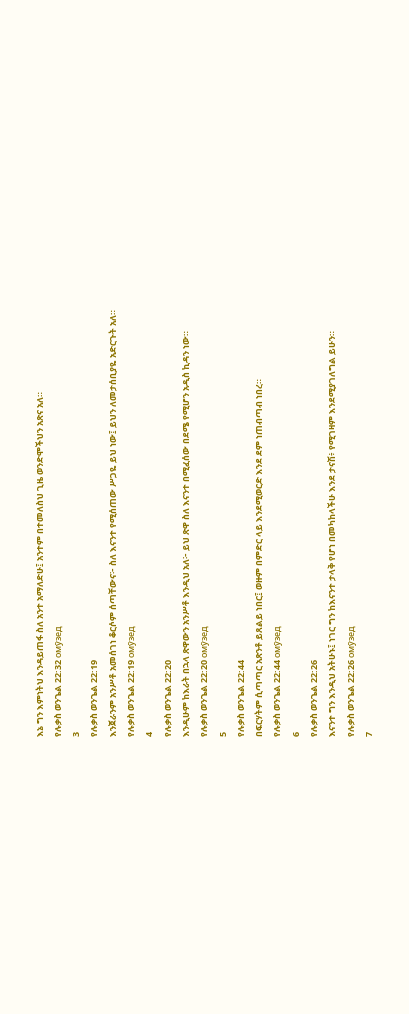እኔ ግን እምነትህ እንዳይጠፋ ስለ አንተ አማለድሁ፤ አንተም በተመለስህ ጊዜ ወንድሞችህን አጽና አለ።
የሉቃስ ወንጌል 22:32 омӯзед
3
የሉቃስ ወንጌል 22:19
እንጀራንም አንሥቶ አመሰገነ ቆርሶም ሰጣቸውና፦ ስለ እናንተ የሚሰጠው ሥጋዬ ይህ ነው፤ ይህን ለመታሰቢያዬ አድርጉት አለ።
የሉቃስ ወንጌል 22:19 омӯзед
4
የሉቃስ ወንጌል 22:20
እንዲሁም ከእራት በኋላ ጽዋውን አንሥቶ እንዲህ አለ፦ ይህ ጽዋ ስለ እናንተ በሚፈሰው በደሜ የሚሆን አዲስ ኪዳን ነው።
የሉቃስ ወንጌል 22:20 омӯзед
5
የሉቃስ ወንጌል 22:44
በፍርሃትም ሲጣጣር አጽንቶ ይጸልይ ነበር፤ ወዙም በምድር ላይ እንደሚወርድ እንደ ደም ነጠብጣብ ነበረ።
የሉቃስ ወንጌል 22:44 омӯзед
6
የሉቃስ ወንጌል 22:26
እናንተ ግን እንዲህ አትሁኑ፤ ነገር ግን ከእናንተ ታላቅ የሆነ በመካከላችሁ እንደ ታናሽ፥ የሚገዛም እንደሚያገለግል ይሁን።
የሉቃስ ወንጌል 22:26 омӯзед
7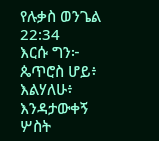የሉቃስ ወንጌል 22:34
እርሱ ግን፦ ጴጥሮስ ሆይ፥ እልሃለሁ፥ እንዳታውቀኝ ሦስት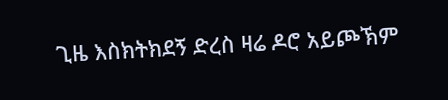ጊዜ እስክትክደኝ ድረስ ዛሬ ዶሮ አይጮኽም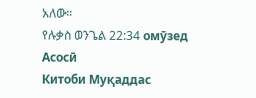አለው።
የሉቃስ ወንጌል 22:34 омӯзед
Асосӣ
Китоби Муқаддас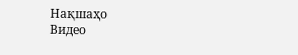Нақшаҳо
Видео